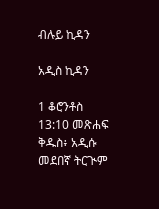ብሉይ ኪዳን

አዲስ ኪዳን

1 ቆሮንቶስ 13:10 መጽሐፍ ቅዱስ፥ አዲሱ መደበኛ ትርጒም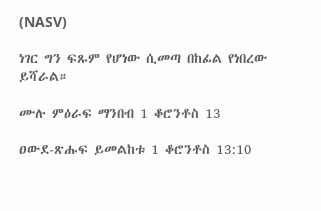(NASV)

ነገር ግን ፍጹም የሆነው ሲመጣ በከፊል የነበረው ይሻራል።

ሙሉ ምዕራፍ ማንበብ 1 ቆሮንቶስ 13

ዐውደ-ጽሑፍ ይመልከቱ 1 ቆሮንቶስ 13:10